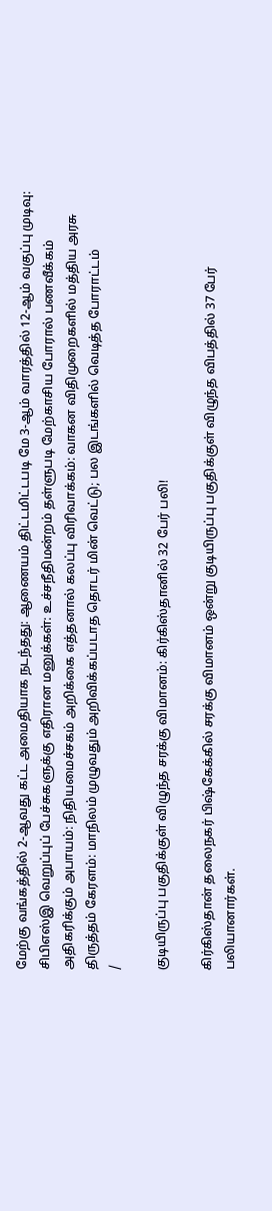மேற்கு வங்கத்தில் 2-ஆவது கட்ட அமைதியாக நடந்தது: ஆணையம் திட்டமிட்டபடி மே 3-ஆம் வாரத்தில் 12-ஆம் வகுப்பு முடிவு: சிபிஎஸ்இ வெறுப்புப் பேச்சுகளுக்கு எதிரான மனுக்கள்: உச்சநீதிமன்றம் தள்ளுபடி மேற்காசிய போரால் பணவீக்கம் அதிகரிக்கும் அபாயம்: நிதியமைச்சகம் அறிக்கை எத்தனால் கலப்பு விரிவாக்கம்: வாகன விதிமுறைகளில் மத்திய அரசு திருத்தம் கேரளம்: மாநிலம் முழுவதும் அறிவிக்கப்படாத தொடர் மின் வெட்டு; பல இடங்களில் வெடித்த போராட்டம்
/

குடியிருப்பு பகுதிக்குள் விழுந்த சரக்கு விமானம்: கிர்கிஸ்தானில் 32 பேர் பலி!

கிர்கிஸ்தான் தலைநகர் பிஷ்கேக்கில் சரக்கு விமானம் ஒன்று குடியிருப்பு பகுதிக்குள் விழுந்த விபத்தில் 37 பேர் பலியானார்கள்.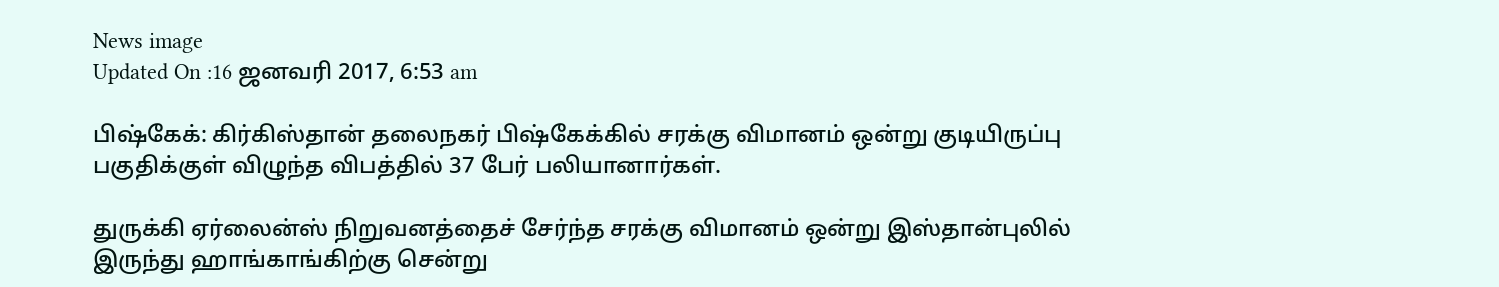News image
Updated On :16 ஜனவரி 2017, 6:53 am

பிஷ்கேக்: கிர்கிஸ்தான் தலைநகர் பிஷ்கேக்கில் சரக்கு விமானம் ஒன்று குடியிருப்பு பகுதிக்குள் விழுந்த விபத்தில் 37 பேர் பலியானார்கள்.

துருக்கி ஏர்லைன்ஸ் நிறுவனத்தைச் சேர்ந்த சரக்கு விமானம் ஒன்று இஸ்தான்புலில் இருந்து ஹாங்காங்கிற்கு சென்று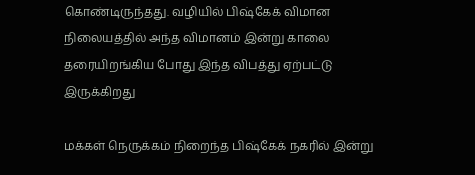கொண்டிருந்தது. வழியில் பிஷ்கேக் விமான நிலையத்தில் அந்த விமானம் இன்று காலை  தரையிறங்கிய போது இந்த விபத்து ஏற்பட்டு இருக்கிறது

மக்கள் நெருக்கம் நிறைந்த பிஷ்கேக் நகரில் இன்று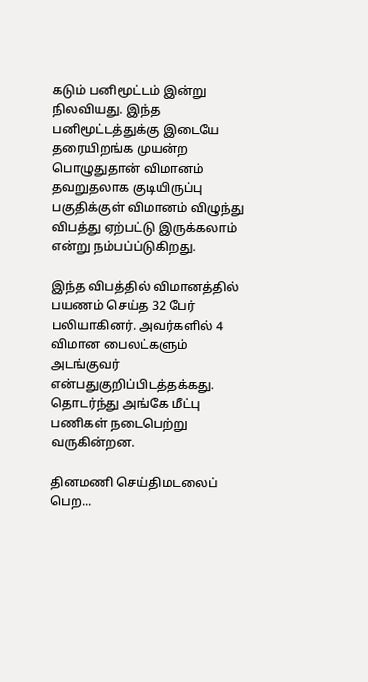கடும் பனிமூட்டம் இன்று நிலவியது. இந்த பனிமூட்டத்துக்கு இடையே தரையிறங்க முயன்ற பொழுதுதான் விமானம் தவறுதலாக குடியிருப்பு பகுதிக்குள் விமானம் விழுந்து விபத்து ஏற்பட்டு இருக்கலாம் என்று நம்பப்ப்டுகிறது.

இந்த விபத்தில் விமானத்தில் பயணம் செய்த 32 பேர் பலியாகினர். அவர்களில் 4 விமான பைலட்களும் அடங்குவர் என்பதுகுறிப்பிடத்தக்கது. தொடர்ந்து அங்கே மீட்பு பணிகள் நடைபெற்று வருகின்றன.

தினமணி செய்திமடலைப் பெற...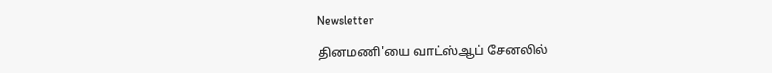Newsletter

தினமணி'யை வாட்ஸ்ஆப் சேனலில்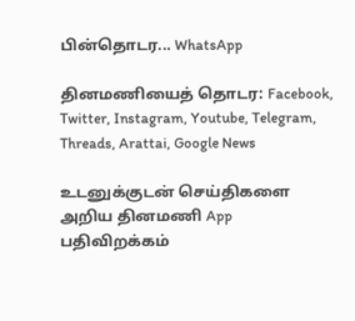பின்தொடர... WhatsApp

தினமணியைத் தொடர: Facebook, Twitter, Instagram, Youtube, Telegram, Threads, Arattai, Google News

உடனுக்குடன் செய்திகளை அறிய தினமணி App பதிவிறக்கம்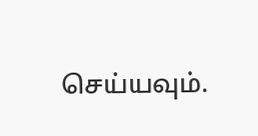செய்யவும்.